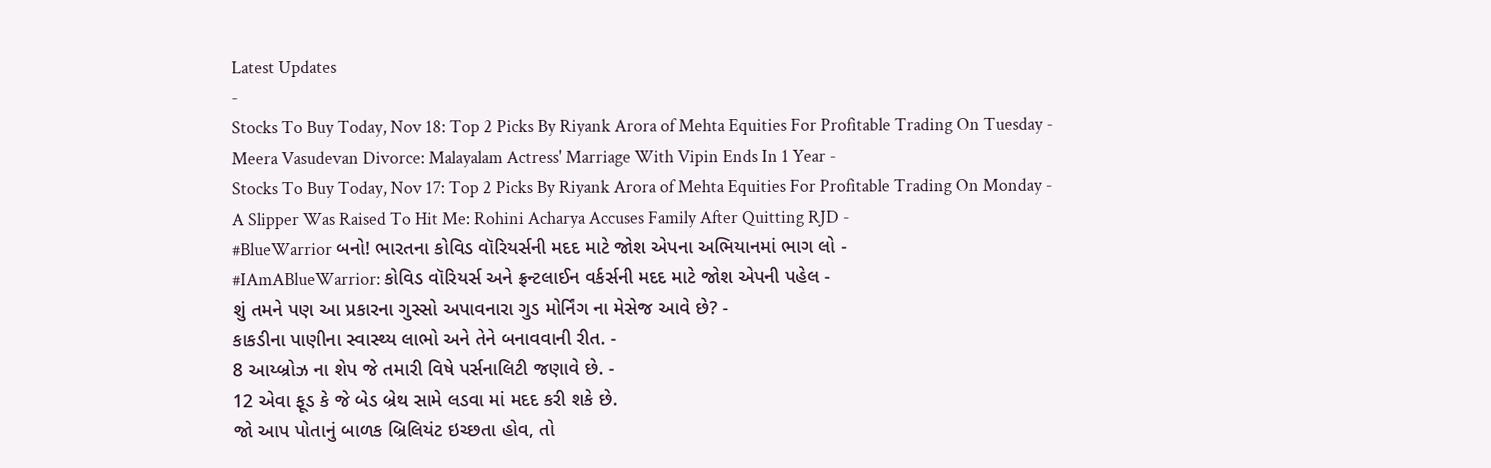Latest Updates
-
Stocks To Buy Today, Nov 18: Top 2 Picks By Riyank Arora of Mehta Equities For Profitable Trading On Tuesday -
Meera Vasudevan Divorce: Malayalam Actress' Marriage With Vipin Ends In 1 Year -
Stocks To Buy Today, Nov 17: Top 2 Picks By Riyank Arora of Mehta Equities For Profitable Trading On Monday -
A Slipper Was Raised To Hit Me: Rohini Acharya Accuses Family After Quitting RJD -
#BlueWarrior બનો! ભારતના કોવિડ વૉરિયર્સની મદદ માટે જોશ એપના અભિયાનમાં ભાગ લો -
#IAmABlueWarrior: કોવિડ વૉરિયર્સ અને ફ્રન્ટલાઈન વર્કર્સની મદદ માટે જોશ એપની પહેલ -
શું તમને પણ આ પ્રકારના ગુસ્સો અપાવનારા ગુડ મોર્નિંગ ના મેસેજ આવે છે? -
કાકડીના પાણીના સ્વાસ્થ્ય લાભો અને તેને બનાવવાની રીત. -
8 આય્બ્રોઝ ના શેપ જે તમારી વિષે પર્સનાલિટી જણાવે છે. -
12 એવા ફૂડ કે જે બેડ બ્રેથ સામે લડવા માં મદદ કરી શકે છે.
જો આપ પોતાનું બાળક બ્રિલિયંટ ઇચ્છતા હોવ, તો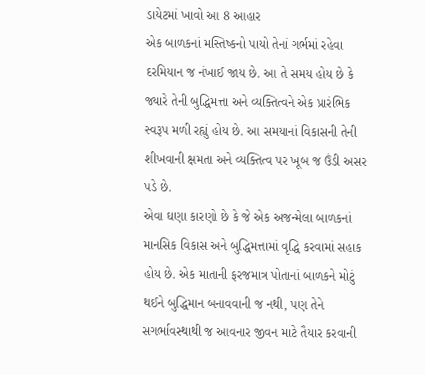ડાયેટમાં ખાવો આ 8 આહાર
એક બાળકનાં મસ્તિષ્કનો પાયો તેનાં ગર્ભમાં રહેવા દરમિયાન જ નંખાઈ જાય છે. આ તે સમય હોય છે કે જ્યારે તેની બુદ્ધિમત્તા અને વ્યક્તિત્વને એક પ્રારંભિક સ્વરૂપ મળી રહ્યું હોય છે. આ સમયાનાં વિકાસની તેની શીખવાની ક્ષમતા અને વ્યક્તિત્વ પર ખૂબ જ ઉંડી અસર પડે છે.
એવા ઘણા કારણો છે કે જે એક અજન્મેલા બાળકનાં માનસિક વિકાસ અને બુદ્ધિમત્તામાં વૃદ્ધિ કરવામાં સહાક હોય છે. એક માતાની ફરજમાત્ર પોતાનાં બાળકને મોટું થઈને બુદ્ધિમાન બનાવવાની જ નથી, પણ તેને સગર્ભાવસ્થાથી જ આવનાર જીવન માટે તૈયાર કરવાની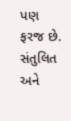પણ ફરજ છે.
સંતુલિત અને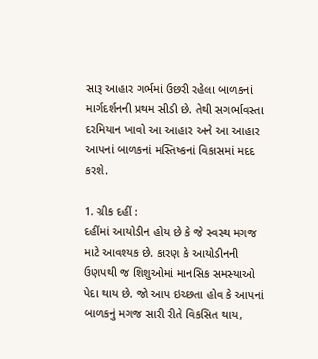સારૂ આહાર ગર્ભમાં ઉછરી રહેલા બાળકનાં માર્ગદર્શનની પ્રથમ સીડી છે. તેથી સગર્ભાવસ્તા દરમિયાન ખાવો આ આહાર અને આ આહાર આપનાં બાળકનાં મસ્તિષ્કનાં વિકાસમાં મદદ કરશે.

1. ગ્રીક દહીં :
દહીંમાં આયોડીન હોય છે કે જે સ્વસ્થ મગજ માટે આવશ્યક છે. કારણ કે આયોડીનની ઉણપથી જ શિશુઓમાં માનસિક સમસ્યાઓ પેદા થાય છે. જો આપ ઇચ્છતા હોવ કે આપનાં બાળકનું મગજ સારી રીતે વિકસિત થાય,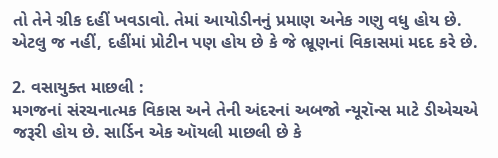તો તેને ગ્રીક દહીં ખવડાવો. તેમાં આયોડીનનું પ્રમાણ અનેક ગણુ વધુ હોય છે. એટલુ જ નહીં, દહીંમાં પ્રોટીન પણ હોય છે કે જે ભ્રૂણનાં વિકાસમાં મદદ કરે છે.

2. વસાયુક્ત માછલી :
મગજનાં સંરચનાત્મક વિકાસ અને તેની અંદરનાં અબજો ન્યૂરૉન્સ માટે ડીએચએ જરૂરી હોય છે. સાર્ડિન એક ઑયલી માછલી છે કે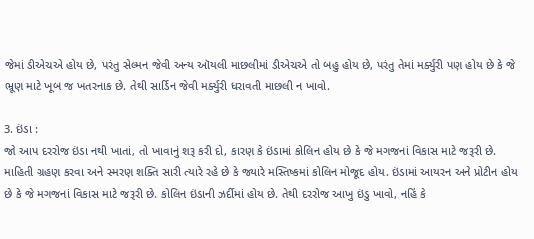જેમાં ડીએચએ હોય છે, પરંતુ સેલ્મન જેવી અન્ય ઑયલી માછલીમાં ડીએચએ તો બહુ હોય છે, પરંતુ તેમાં મર્ક્યુરી પણ હોય છે કે જે ભ્રૂણ માટે ખૂબ જ ખતરનાક છે. તેથી સાર્ડિન જેવી મર્ક્યુરી ધરાવતી માછલી ન ખાવો.

3. ઇંડા :
જો આપ દરરોજ ઇંડા નથી ખાતાં, તો ખાવાનું શરૂ કરી દો, કારણ કે ઇંડામાં કોલિન હોય છે કે જે મગજનાં વિકાસ માટે જરૂરી છે. માહિતી ગ્રહણ કરવા અને સ્મરણ શક્તિ સારી ત્યારે રહે છે કે જ્યારે મસ્તિષ્કમાં કોલિન મોજૂદ હોય. ઇંડામાં આયરન અને પ્રોટીન હોય છે કે જે મગજનાં વિકાસ માટે જરૂરી છે. કોલિન ઇંડાની ઝર્દીમાં હોય છે. તેથી દરરોજ આખુ ઇંડુ ખાવો, નહિં કે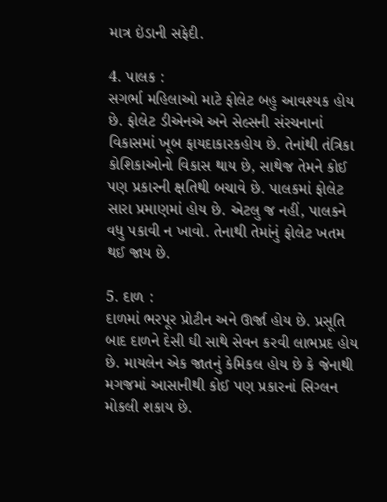માત્ર ઇંડાની સફેદી.

4. પાલક :
સગર્ભા મહિલાઓ માટે ફોલેટ બહુ આવશ્યક હોય છે. ફોલેટ ડીએનએ અને સેલ્સની સંરચનાનાં વિકાસમાં ખૂબ ફાયદાકારકહોય છે. તેનાંથી તંત્રિકા કોશિકાઓનો વિકાસ થાય છે, સાથેજ તેમને કોઈ પણ પ્રકારની ક્ષતિથી બચાવે છે. પાલકમાં ફોલેટ સારા પ્રમાણમાં હોય છે. એટલુ જ નહીં, પાલકને વધુ પકાવી ન ખાવો. તેનાથી તેમાંનું ફોલેટ ખતમ થઈ જાય છે.

5. દાળ :
દાળમાં ભરપૂર પ્રોટીન અને ઊર્જા હોય છે. પ્રસૂતિ બાદ દાળને દેસી ઘી સાથે સેવન કરવી લાભપ્રદ હોય છે. માયલેન એક જાતનું કેમિકલ હોય છે કે જેનાથી મગજમાં આસાનીથી કોઈ પણ પ્રકારનાં સિગ્લન મોકલી શકાય છે.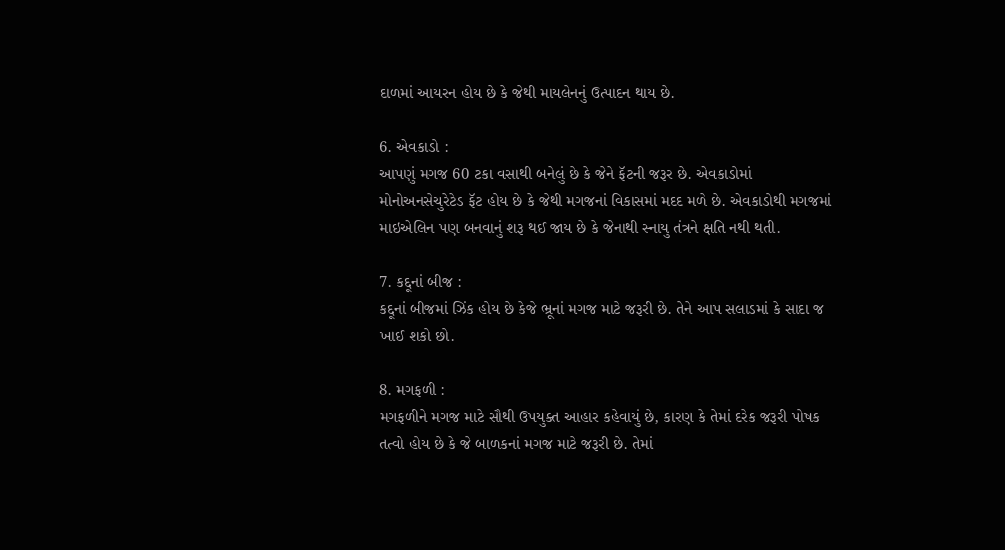દાળમાં આયરન હોય છે કે જેથી માયલેનનું ઉત્પાદન થાય છે.

6. એવકાડો :
આપણું મગજ 60 ટકા વસાથી બનેલું છે કે જેને ફૅટની જરૂર છે. એવકાડોમાં મોનોઅનસેચુરેટેડ ફૅટ હોય છે કે જેથી મગજનાં વિકાસમાં મદદ મળે છે. એવકાડોથી મગજમાં માઇએલિન પણ બનવાનું શરૂ થઈ જાય છે કે જેનાથી સ્નાયુ તંત્રને ક્ષતિ નથી થતી.

7. કદ્દૂનાં બીજ :
કદ્દૂનાં બીજમાં ઝિંક હોય છે કેજે ભ્રૂનાં મગજ માટે જરૂરી છે. તેને આપ સલાડમાં કે સાદા જ ખાઈ શકો છો.

8. મગફળી :
મગફળીને મગજ માટે સૌથી ઉપયુક્ત આહાર કહેવાયું છે, કારણ કે તેમાં દરેક જરૂરી પોષક તત્વો હોય છે કે જે બાળકનાં મગજ માટે જરૂરી છે. તેમાં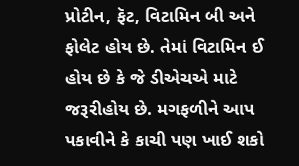પ્રોટીન, ફૅટ, વિટામિન બી અને ફોલેટ હોય છે. તેમાં વિટામિન ઈ હોય છે કે જે ડીએચએ માટે જરૂરીહોય છે. મગફળીને આપ પકાવીને કે કાચી પણ ખાઈ શકો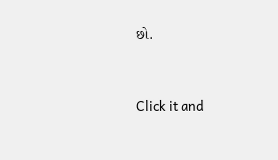છો.



Click it and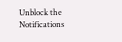Unblock the Notifications